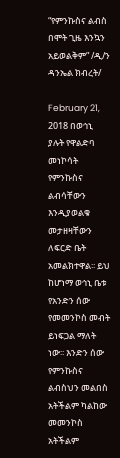“የምንኩስና ልብስ በሞት ጊዜ እንኳን አይወልቅም” /ዲ/ን ዳንኤል ክብረት/

February 21, 2018 በወኅኒ ያሉት የዋልድባ መነኮሳት የምንኩስና ልብሳቸውን እንዲያወልቁ መታዘዛቸውን ለፍርድ ቤት አመልክተዋል፡፡ ይህ ከሆነማ ወኅኒ ቤቱ የአንድን ሰው የመመንኮስ መብት ይነፍጋል ማለት ነው፡፡ እንድን ሰው የምንኩስና ልብስህን መልበስ አትችልም ካልከው መመንኮስ አትችልም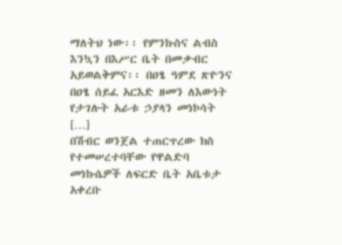ማለትህ ነው፡፡ የምንኩስና ልብስ እንኳን በእሥር ቤት በመቃብር አይወልቅምና፡፡ በዐፄ ዓምደ ጽዮንና በዐፄ ሰይፈ አርእድ ዘመን ለእውነት የታገሉት አራቱ ኃያላን መነኮሳት […]
በሽብር ወንጀል ተጠርጥረው ክስ የተመሠረተባቸው የዋልድባ መነኩሴዎች ለፍርድ ቤት አቤቱታ አቀረቡ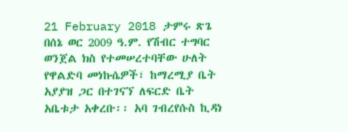21 February 2018 ታምሩ ጽጌ በሰኔ ወር 2009 ዓ.ም. የሽብር ተግባር ወንጀል ክስ የተመሠረተባቸው ሁለት የዋልድባ መነኩሴዎች፣ ከማረሚያ ቤት አያያዝ ጋር በተገናኘ ለፍርድ ቤት አቤቱታ አቀረቡ፡፡ አባ ገብረየሱስ ኪዳነ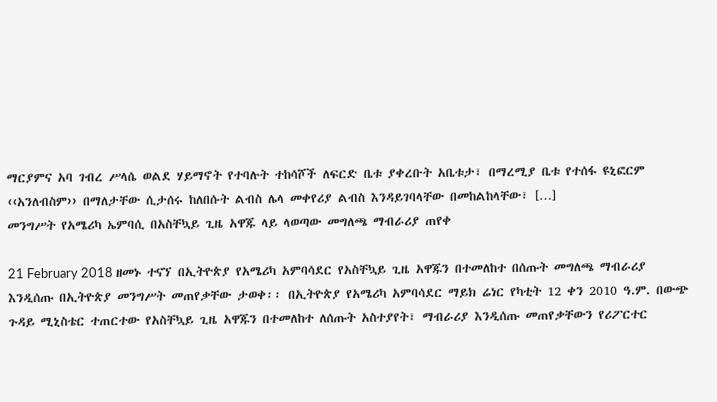ማርያምና አባ ገብረ ሥላሴ ወልደ ሃይማኖት የተባሉት ተከሳሾች ለፍርድ ቤቱ ያቀረቡት አቤቱታ፣ በማረሚያ ቤቱ የተሰፋ ዩኒፎርም ‹‹አንለብስም›› በማለታቸው ሲታሰሩ ከለበሱት ልብስ ሌላ መቀየሪያ ልብስ እንዳይገባላቸው በመከልከላቸው፣ […]
መንግሥት የአሜሪካ ኤምባሲ በአስቸኳይ ጊዜ አዋጁ ላይ ላወጣው መግለጫ ማብራሪያ ጠየቀ

21 February 2018 ዘመኑ ተናኘ በኢትዮጵያ የአሜሪካ አምባሳደር የአስቸኳይ ጊዜ አዋጁን በተመለከተ በሰጡት መግለጫ ማብራሪያ እንዲሰጡ በኢትዮጵያ መንግሥት መጠየቃቸው ታወቀ፡፡ በኢትዮጵያ የአሜሪካ አምባሳደር ማይክ ሬነር የካቲት 12 ቀን 2010 ዓ.ም. በውጭ ጉዳይ ሚኒስቴር ተጠርተው የአስቸኳይ ጊዜ አዋጁን በተመለከተ ለሰጡት አስተያየት፣ ማብራሪያ እንዲሰጡ መጠየቃቸውን የሪፖርተር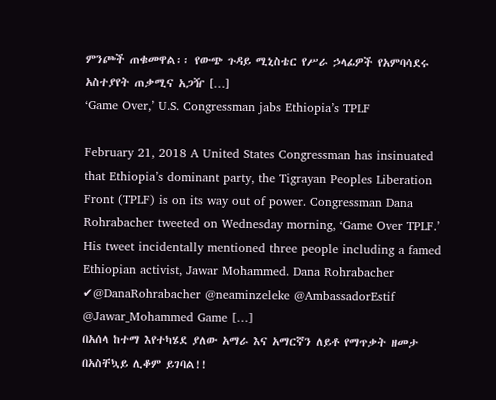ምንጮች ጠቁመዋል፡፡ የውጭ ጉዳይ ሚኒስቴር የሥራ ኃላፊዎች የአምባሳደሩ አስተያየት ጠቃሚና አጋዥ […]
‘Game Over,’ U.S. Congressman jabs Ethiopia’s TPLF

February 21, 2018 A United States Congressman has insinuated that Ethiopia’s dominant party, the Tigrayan Peoples Liberation Front (TPLF) is on its way out of power. Congressman Dana Rohrabacher tweeted on Wednesday morning, ‘Game Over TPLF.’ His tweet incidentally mentioned three people including a famed Ethiopian activist, Jawar Mohammed. Dana Rohrabacher ✔@DanaRohrabacher @neaminzeleke @AmbassadorEstif @Jawar_Mohammed Game […]
በአሰላ ከተማ እየተካሄደ ያለው አማራ እና አማርኛን ለይቶ የማጥቃት ዘመታ በአስቸኳይ ሊቆም ይገባል!!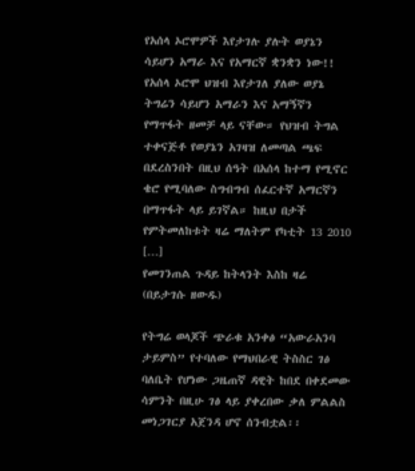የአሰላ ኦሮሞዎች እየታገሉ ያሉት ወያኔን ሳይሆን አማራ እና የአማርኛ ቋንቋን ነው!! የአሰላ ኦሮሞ ህዝብ እየታገለ ያለው ወያኔ ትግሬን ሳይሆን አማራን እና አማኝኛን የማጥፋት ዘመቻ ላይ ናቸው። የህዝብ ትግል ተቀናጅቶ የወያኔን አገዛዝ ለመጣል ጫፍ በደረስንበት በዚህ ሰዓት በአሰላ ከተማ የሚኖር ቄሮ የሚባለው ስግብግብ ሰፈርተኛ አማርኛን በማጥፋት ላይ ይገኛል። ከዚህ በታች የምትመለከቱት ዛሬ ማለትም የካቲት 13 2010 […]
የመገንጠል ጉዳይ ከትላንት እስከ ዛሬ (በይታገሱ ዘውዱ)

የትግሬ ወላጆች ጭራቁ አንቀፅ “አውራአንባ ታይምስ” የተባለው የማህበራዊ ትስስር ገፅ ባለቤት የሆነው ጋዜጠኛ ዳዊት ከበደ በቀደመው ሳምንት በዚሁ ገፅ ላይ ያቀረበው ቃለ ምልልስ መነጋገርያ አጀንዳ ሆኖ ሰንብቷል፡፡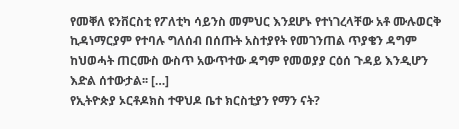የመቐለ ዩንቨርስቲ የፖለቲካ ሳይንስ መምህር እንደሆኑ የተነገረላቸው አቶ ሙሉወርቅ ኪዳነማርያም የተባሉ ግለሰብ በሰጡት አስተያየት የመገንጠል ጥያቄን ዳግም ከህወሓት ጠርሙስ ውስጥ አውጥተው ዳግም የመወያያ ርዕሰ ጉዳይ እንዲሆን እድል ሰተውታል፡፡ […]
የኢትዮጵያ ኦርቶዶክስ ተዋህዶ ቤተ ክርስቲያን የማን ናት?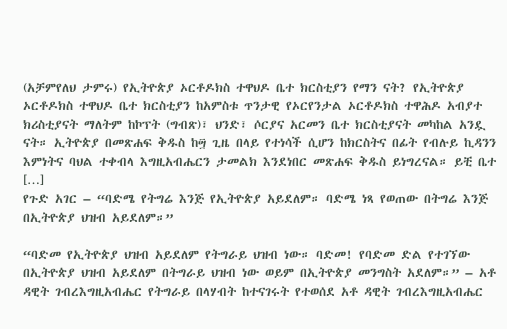(አቻምየለህ ታምሩ) የኢትዮጵያ ኦርቶዶክስ ተዋህዶ ቤተ ክርስቲያን የማን ናት? የኢትዮጵያ ኦርቶዶክስ ተዋህዶ ቤተ ክርስቲያን ከአምስቱ ጥንታዊ የኦርየንታል ኦርቶዶክስ ተዋሕዶ አብያተ ክሪስቲያናት ማለትም ከኮፕት (ግብጽ)፣ ህንድ፣ ሶርያና አርመን ቤተ ክርስቲያናት መካከል አንዷ ናት። ኢትዮጵያ በመጽሐፍ ቅዱስ ከ፵ ጊዜ በላይ የተነሳች ሲሆን ከክርስትና በፊት የብሉይ ኪዳንን እምነትና ባህል ተቀብላ እግዚአብሔርን ታመልክ እንደነበር መጽሐፍ ቅዱስ ይነግረናል። ይቺ ቤተ […]
የጉድ አገር – “ባድሜ የትግሬ እንጅ የኢትዮጵያ አይደለም። ባድሜ ነጻ የወጠው በትግሬ እንጅ በኢትዮጵያ ህዝብ አይደለም።”

“ባድመ የኢትዮጵያ ህዝብ አይደለም የትግራይ ህዝብ ነው። ባድመ! የባድመ ድል የተገኘው በኢትዮጵያ ህዝብ አይደለም በትግራይ ህዝብ ነው ወይም በኢትዮጵያ መንግስት አደለም።” – አቶ ዳዊት ገብረእግዚአብሔር የትግራይ በላሃብት ከተናገሩት የተወሰደ አቶ ዳዊት ገብረእግዚአብሔር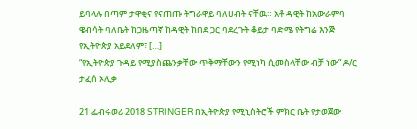ይባላሉ በጣም ታዋቂና የናጠጡ ትግራዋይ ባለሀብት ናቸዉ። አቶ ዳዊት ከአውራምባ ዌብሳት ባለቤት ከጋዜጣኛ ከዳዊት ከበደ ጋር ባደረጉት ቆይታ ባድሜ የትግሬ እንጅ የኢትዮጵያ አይደለም፣ […]
“የኢትዮጵያ ጉዳይ የሚያስጨንቃቸው ጥቅማቸውን የሚነካ ሲመስላቸው ብቻ ነው” ዶ/ር ታፈሰ ኦሊቃ

21 ፌብሩወሪ 2018 STRINGER በኢትዮጵያ የሚኒስትሮች ምክር ቤት የታወጀው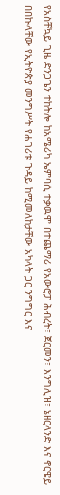የአስቸኳይ ጊዜ ድንጋጌን ተከትሎ ከአሜሪካ ኤምባሲ ተቃዉሞ በተጨማሪ የአውሮፓ ሕብረት፣ ጀርመን፣ እንግሊዝ፣ ኔዘርላንድ እና ኖርዌይ በበኩላቸው የኢትዮጵያ መንግሥት የሐገሪቱ ጉዳይ ከሚመለከታቸው አካላት ጋር ንግግር እና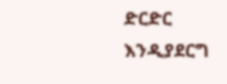ድርድር እንዲያደርግ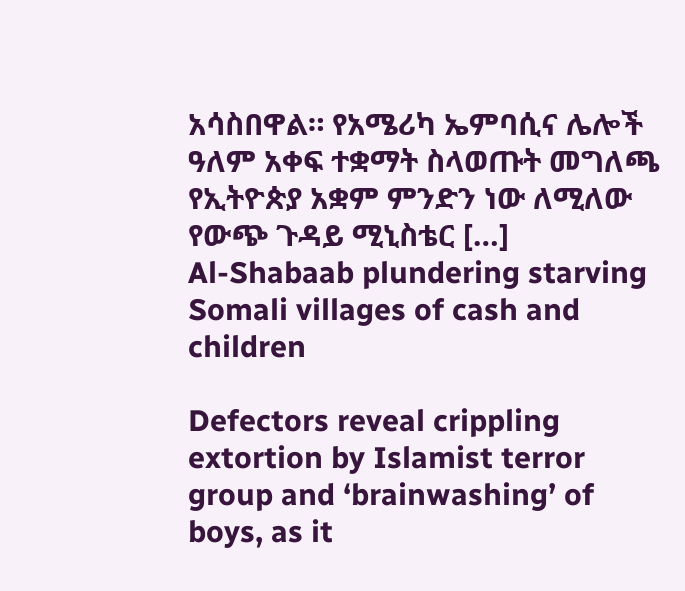አሳስበዋል። የአሜሪካ ኤምባሲና ሌሎች ዓለም አቀፍ ተቋማት ስላወጡት መግለጫ የኢትዮጵያ አቋም ምንድን ነው ለሚለው የውጭ ጉዳይ ሚኒስቴር […]
Al-Shabaab plundering starving Somali villages of cash and children

Defectors reveal crippling extortion by Islamist terror group and ‘brainwashing’ of boys, as it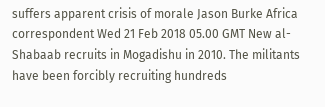suffers apparent crisis of morale Jason Burke Africa correspondent Wed 21 Feb 2018 05.00 GMT New al-Shabaab recruits in Mogadishu in 2010. The militants have been forcibly recruiting hundreds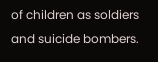of children as soldiers and suicide bombers.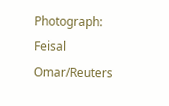Photograph: Feisal Omar/Reuters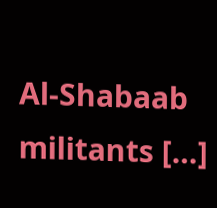Al-Shabaab militants […]